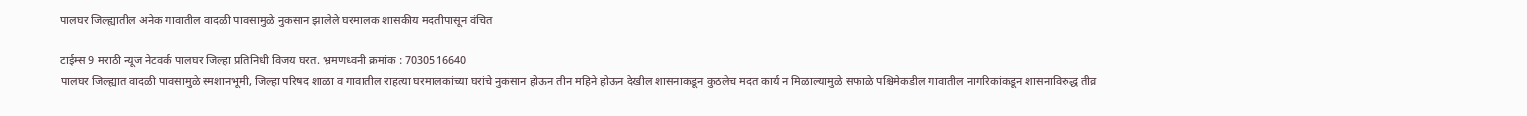पालघर जिल्ह्यातील अनेक गावातील वादळी पावसामुळे नुकसान झालेले घरमालक शासकीय मदतीपासून वंचित

टाईम्स 9 मराठी न्यूज नेटवर्क पालघर जिल्हा प्रतिनिधी विजय घरत. भ्रमणध्वनी क्रमांक : 7030516640
पालघर जिल्ह्यात वादळी पावसामुळे स्मशानभूमी, जिल्हा परिषद शाळा व गावातील राहत्या घरमालकांच्या घरांचे नुकसान होऊन तीन महिने होऊन देखील शासनाकडून कुठलेच मदत कार्य न मिळाल्यामुळे सफाळे पश्चिमेकडील गावातील नागरिकांकडून शासनाविरुद्ध तीव्र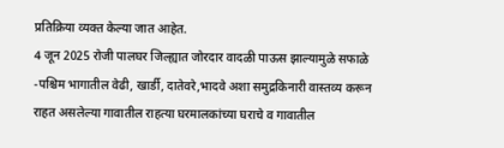प्रतिक्रिया व्यक्त केल्या जात आहेत.
4 जून 2025 रोजी पालघर जिल्ह्यात जोरदार वादळी पाऊस झाल्यामुळे सफाळे -पश्चिम भागातील वेढी, खार्डी, दातेवरे,भादवे अशा समुद्रकिनारी वास्तव्य करून राहत असलेल्या गावातील राहत्या घरमालकांच्या घराचे व गावातील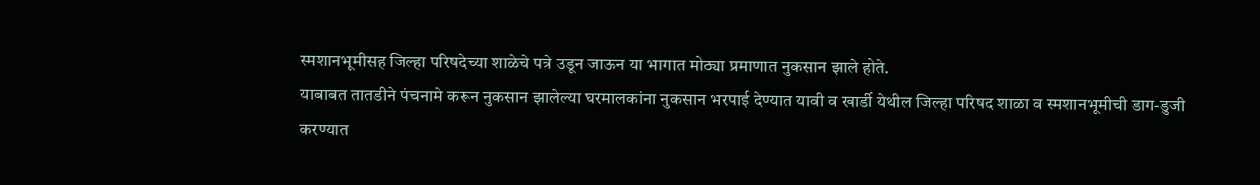स्मशानभूमीसह जिल्हा परिषदेच्या शाळेचे पत्रे उडून जाऊन या भागात मोठ्या प्रमाणात नुकसान झाले होते.
याबाबत तातडीने पंचनामे करून नुकसान झालेल्या घरमालकांना नुकसान भरपाई देण्यात यावी व खार्डी येथील जिल्हा परिषद शाळा व स्मशानभूमीची डाग-डुजी करण्यात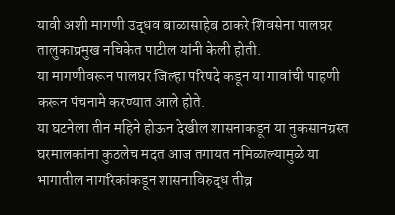यावी अशी मागणी उद्धव बाळासाहेब ठाकरे शिवसेना पालघर तालुकाप्रमुख नचिकेत पाटील यांनी केली होती.
या मागणीवरून पालघर जिल्हा परिषदे कडून या गावांची पाहणी करून पंचनामे करण्यात आले होते.
या घटनेला तीन महिने होऊन देखील शासनाकडून या नुकसानग्रस्त घरमालकांना कुठलेच मदत आज तगायत नमिळाल्यामुळे या भागातील नागरिकांकडून शासनाविरुद्ध तीव्र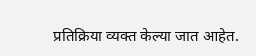प्रतिक्रिया व्यक्त केल्या जात आहेत.